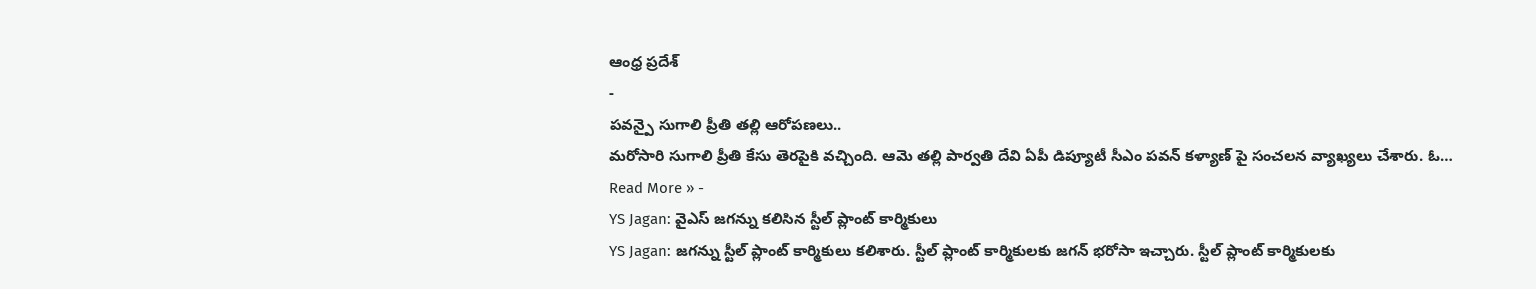ఆంధ్ర ప్రదేశ్
-
పవన్పై సుగాలి ప్రీతి తల్లి ఆరోపణలు..
మరోసారి సుగాలి ప్రీతి కేసు తెరపైకి వచ్చింది. ఆమె తల్లి పార్వతి దేవి ఏపీ డిప్యూటీ సీఎం పవన్ కళ్యాణ్ పై సంచలన వ్యాఖ్యలు చేశారు. ఓ…
Read More » -
YS Jagan: వైఎస్ జగన్ను కలిసిన స్టీల్ ప్లాంట్ కార్మికులు
YS Jagan: జగన్ను స్టీల్ ప్లాంట్ కార్మికులు కలిశారు. స్టీల్ ప్లాంట్ కార్మికులకు జగన్ భరోసా ఇచ్చారు. స్టీల్ ప్లాంట్ కార్మికులకు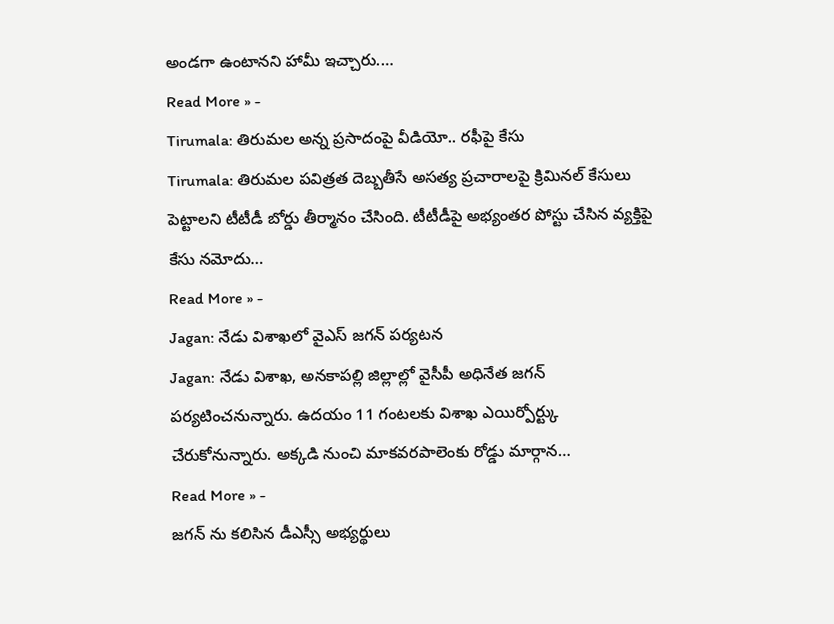అండగా ఉంటానని హామీ ఇచ్చారు.…
Read More » -
Tirumala: తిరుమల అన్న ప్రసాదంపై వీడియో.. రఫీపై కేసు
Tirumala: తిరుమల పవిత్రత దెబ్బతీసే అసత్య ప్రచారాలపై క్రిమినల్ కేసులు పెట్టాలని టీటీడీ బోర్డు తీర్మానం చేసింది. టీటీడీపై అభ్యంతర పోస్టు చేసిన వ్యక్తిపై కేసు నమోదు…
Read More » -
Jagan: నేడు విశాఖలో వైఎస్ జగన్ పర్యటన
Jagan: నేడు విశాఖ, అనకాపల్లి జిల్లాల్లో వైసీపీ అధినేత జగన్ పర్యటించనున్నారు. ఉదయం 11 గంటలకు విశాఖ ఎయిర్పోర్ట్కు చేరుకోనున్నారు. అక్కడి నుంచి మాకవరపాలెంకు రోడ్డు మార్గాన…
Read More » -
జగన్ ను కలిసిన డీఎస్సీ అభ్యర్థులు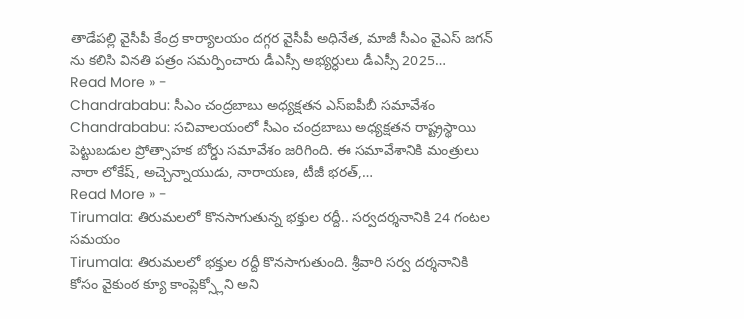తాడేపల్లి వైసీపీ కేంద్ర కార్యాలయం దగ్గర వైసీపీ అధినేత, మాజీ సీఎం వైఎస్ జగన్ ను కలిసి వినతి పత్రం సమర్పించారు డీఎస్సీ అభ్యర్ధులు డీఎస్సీ 2025…
Read More » -
Chandrababu: సీఎం చంద్రబాబు అధ్యక్షతన ఎస్ఐపీబీ సమావేశం
Chandrababu: సచివాలయంలో సీఎం చంద్రబాబు అధ్యక్షతన రాష్ట్రస్థాయి పెట్టుబడుల ప్రోత్సాహక బోర్డు సమావేశం జరిగింది. ఈ సమావేశానికి మంత్రులు నారా లోకేష్, అచ్చెన్నాయుడు, నారాయణ, టీజీ భరత్,…
Read More » -
Tirumala: తిరుమలలో కొనసాగుతున్న భక్తుల రద్దీ.. సర్వదర్శనానికి 24 గంటల సమయం
Tirumala: తిరుమలలో భక్తుల రద్దీ కొనసాగుతుంది. శ్రీవారి సర్వ దర్శనానికి కోసం వైకుంఠ క్యూ కాంప్లెక్స్లోని అని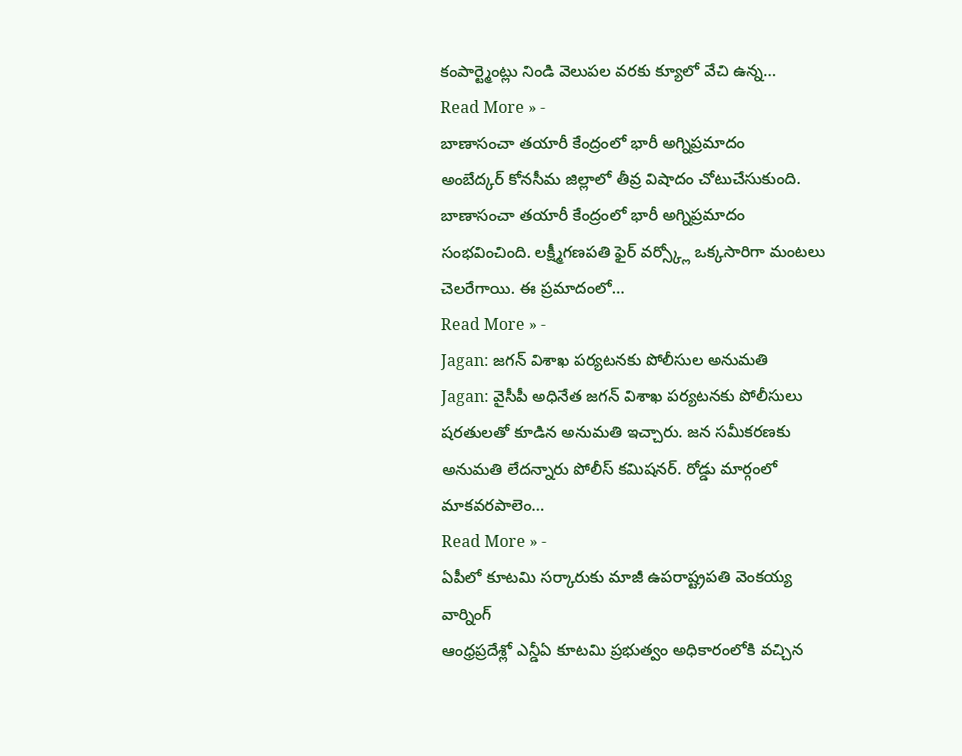కంపార్ట్మెంట్లు నిండి వెలుపల వరకు క్యూలో వేచి ఉన్న…
Read More » -
బాణాసంచా తయారీ కేంద్రంలో భారీ అగ్నిప్రమాదం
అంబేద్కర్ కోనసీమ జిల్లాలో తీవ్ర విషాదం చోటుచేసుకుంది. బాణాసంచా తయారీ కేంద్రంలో భారీ అగ్నిప్రమాదం సంభవించింది. లక్ష్మీగణపతి ఫైర్ వర్స్క్లో ఒక్కసారిగా మంటలు చెలరేగాయి. ఈ ప్రమాదంలో…
Read More » -
Jagan: జగన్ విశాఖ పర్యటనకు పోలీసుల అనుమతి
Jagan: వైసీపీ అధినేత జగన్ విశాఖ పర్యటనకు పోలీసులు షరతులతో కూడిన అనుమతి ఇచ్చారు. జన సమీకరణకు అనుమతి లేదన్నారు పోలీస్ కమిషనర్. రోడ్డు మార్గంలో మాకవరపాలెం…
Read More » -
ఏపీలో కూటమి సర్కారుకు మాజీ ఉపరాష్ట్రపతి వెంకయ్య వార్నింగ్
ఆంధ్రప్రదేశ్లో ఎన్డీఏ కూటమి ప్రభుత్వం అధికారంలోకి వచ్చిన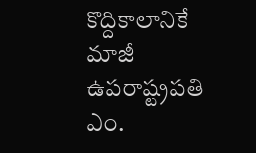కొద్దికాలానికే మాజీ ఉపరాష్ట్రపతి ఎం.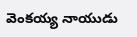వెంకయ్య నాయుడు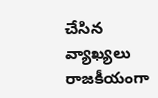చేసిన వ్యాఖ్యలు రాజకీయంగా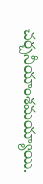చర్చనీయాంశమయ్యాయి.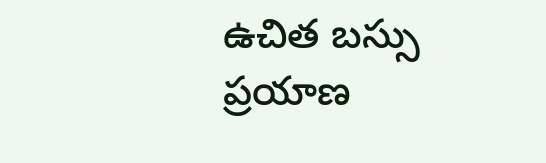ఉచిత బస్సు ప్రయాణ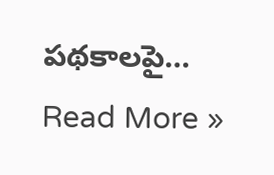పథకాలపై…
Read More »